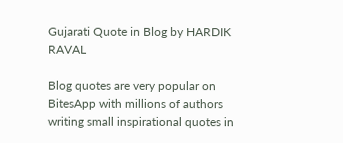Gujarati Quote in Blog by HARDIK RAVAL

Blog quotes are very popular on BitesApp with millions of authors writing small inspirational quotes in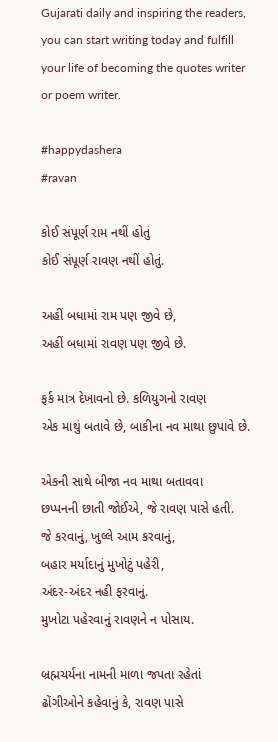Gujarati daily and inspiring the readers, you can start writing today and fulfill your life of becoming the quotes writer or poem writer.

#happydashera
#ravan

કોઈ સંપૂર્ણ રામ નથીં હોતું
કોઈ સંપૂર્ણ રાવણ નથીં હોતું.

અહીં બધામાં રામ પણ જીવે છે,
અહીં બધામાં રાવણ પણ જીવે છે.

ફર્ક માત્ર દેખાવનો છે. કળિયુગનો રાવણ
એક માથું બતાવે છે, બાકીના નવ માથા છુપાવે છે.

એકની સાથે બીજા નવ માથા બતાવવા
છપ્પનની છાતી જોઈએ, જે રાવણ પાસે હતી.
જે કરવાનું, ખુલ્લે આમ કરવાનું,
બહાર મર્યાદાનું મુખોટું પહેરી,
અંદર-અંદર નહી ફરવાનું.
મુખોટા પહેરવાનું રાવણને ન પોસાય.

બ્રહ્મચર્યના નામની માળા જપતા રહેતાં
ઢોંગીઓને કહેવાનું કે, રાવણ પાસે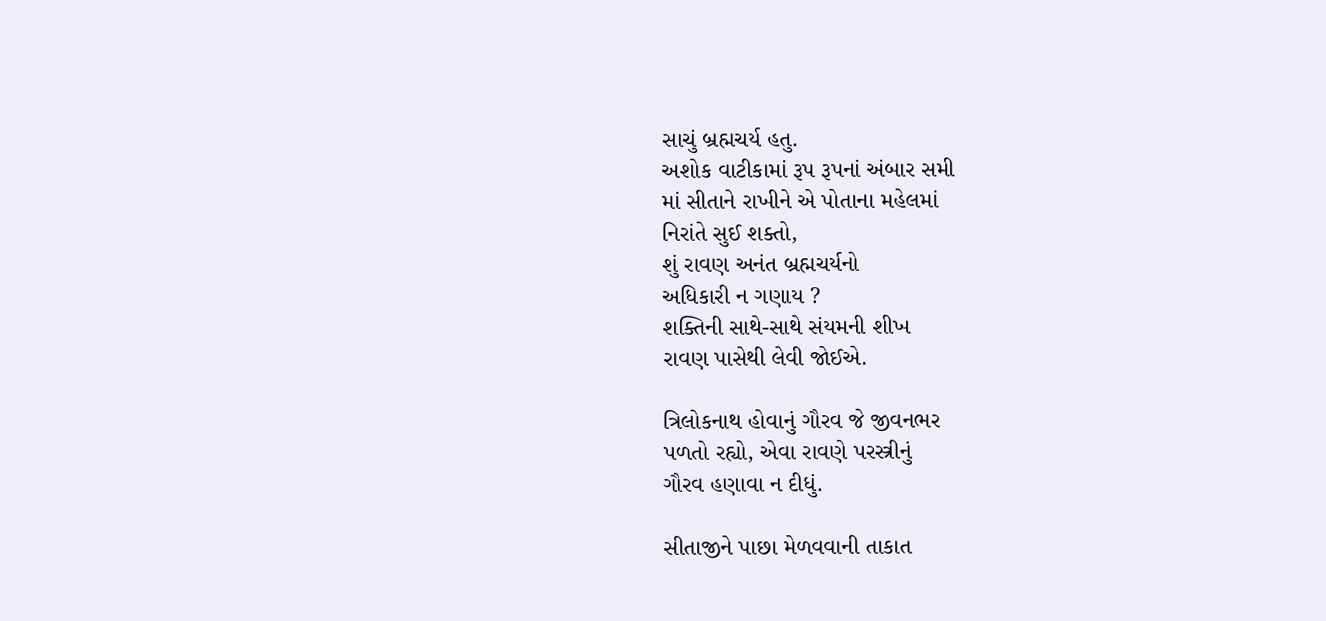સાચું બ્રહ્મચર્ય હતુ.
અશોક વાટીકામાં રૂપ રૂપનાં અંબાર સમી
માં સીતાને રાખીને એ પોતાના મહેલમાં
નિરાંતે સુઈ શક્તો,
શું રાવણ અનંત બ્રહ્મચર્યનો
અધિકારી ન ગણાય ?
શક્તિની સાથે-સાથે સંયમની શીખ
રાવણ પાસેથી લેવી જોઈએ.

ત્રિલોકનાથ હોવાનું ગૌરવ જે જીવનભર
પળતો રહ્યો, એવા રાવણે પરસ્ત્રીનું
ગૌરવ હણાવા ન દીધું.

સીતાજીને પાછા મેળવવાની તાકાત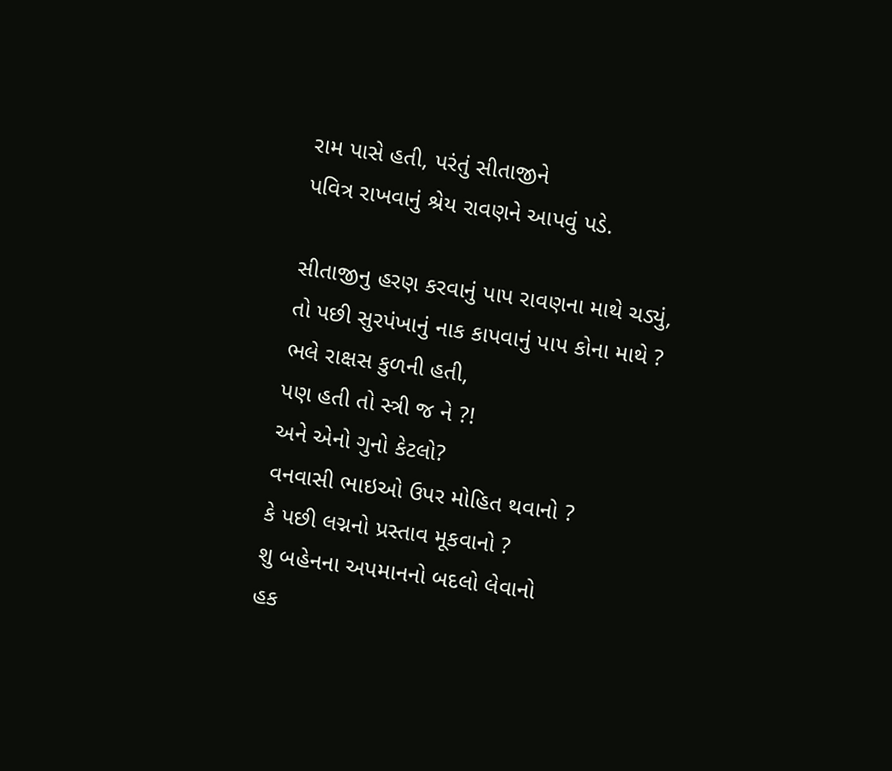રામ પાસે હતી, પરંતું સીતાજીને
પવિત્ર રાખવાનું શ્રેય રાવણને આપવું પડે.

સીતાજીનુ હરણ કરવાનું પાપ રાવણના માથે ચડ્યું,
તો પછી સુરપંખાનું નાક કાપવાનું પાપ કોના માથે ?
ભલે રાક્ષસ કુળની હતી,
પણ હતી તો સ્ત્રી જ ને ?!
અને એનો ગુનો કેટલો?
વનવાસી ભાઇઓ ઉપર મોહિત થવાનો ?
કે પછી લગ્નનો પ્રસ્તાવ મૂકવાનો ?
શુ બહેનના અપમાનનો બદલો લેવાનો
હક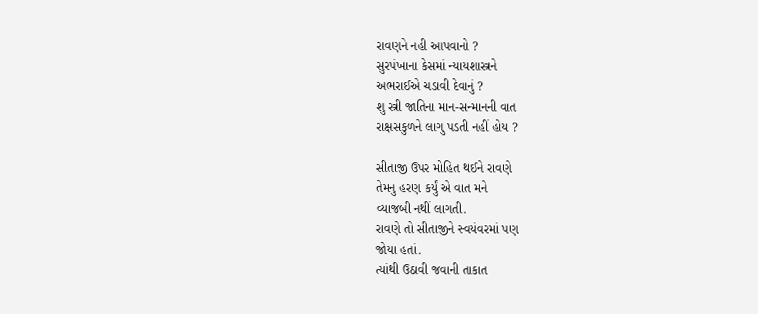રાવણને નહી આપવાનો ?
સુરપંખાના કેસમાં ન્યાયશાસ્ત્રને
અભરાઈએ ચડાવી દેવાનું ?
શુ સ્ત્રી જાતિના માન-સન્માનની વાત
રાક્ષસકુળને લાગુ પડતી નહીં હોય ?

સીતાજી ઉપર મોહિત થઈને રાવણે
તેમનુ હરણ કર્યું એ વાત મને
વ્યાજબી નથીં લાગતી.
રાવણે તો સીતાજીને સ્વયંવરમાં પણ
જોયા હતાં.
ત્યાંથી ઉઠાવી જવાની તાકાત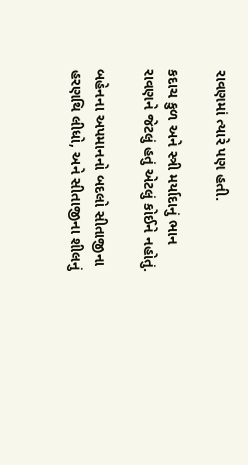રાવણમાં ત્યારે પણ હતી.

કદાચ કુળ અને સ્ત્રી મર્યાદાનું ભાન
રાવણને જેટલું હતું એટલું કોઈને નહોતું.

બહેનના અપમાનનો બદલો સીતાજીના
હરણથિ લીધો, અને સીતાજીના શીલનું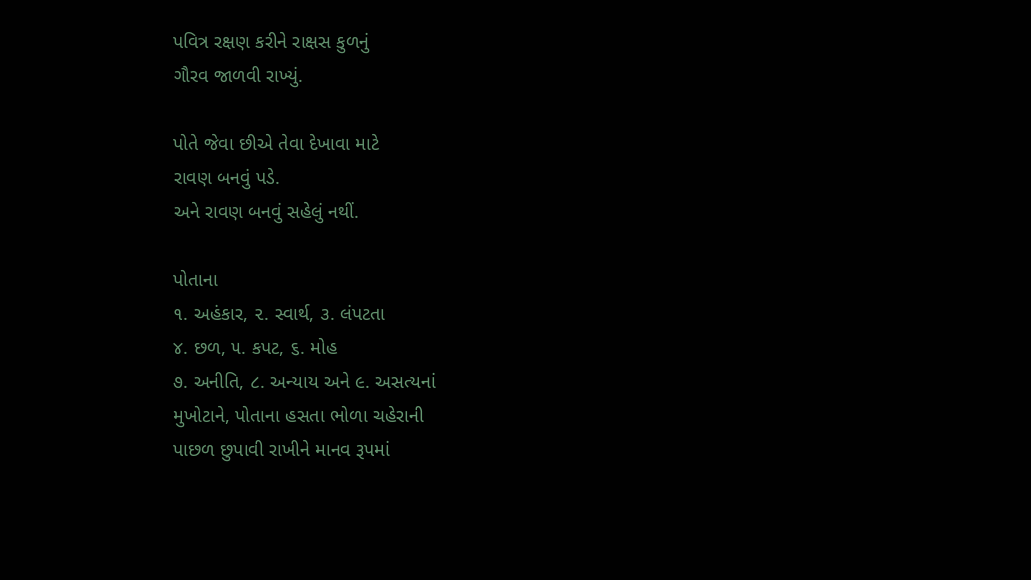પવિત્ર રક્ષણ કરીને રાક્ષસ કુળનું
ગૌરવ જાળવી રાખ્યું.

પોતે જેવા છીએ તેવા દેખાવા માટે
રાવણ બનવું પડે.
અને રાવણ બનવું સહેલું નથીં.

પોતાના
૧. અહંકાર, ૨. સ્વાર્થ, ૩. લંપટતા
૪. છળ, ૫. કપટ, ૬. મોહ
૭. અનીતિ, ૮. અન્યાય અને ૯. અસત્યનાં
મુખોટાને, પોતાના હસતા ભોળા ચહેરાની
પાછળ છુપાવી રાખીને માનવ રૂપમાં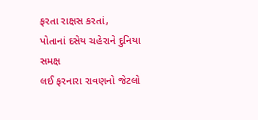ફરતા રાક્ષસ કરતાં,
પોતાનાં દસેય ચહેરાને દુનિયા સમક્ષ
લઈ ફરનારા રાવણનો જેટલો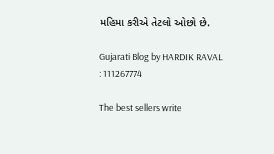મહિમા કરીએ તેટલો ઓછો છે.

Gujarati Blog by HARDIK RAVAL : 111267774

The best sellers write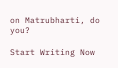on Matrubharti, do you?

Start Writing Now